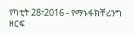የካቲት 28፣2016 - የማኑፋክቸሪንግ ዘርፍ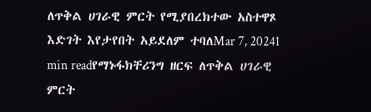ለጥቅል ሀገራዊ ምርት የሚያበረክተው አስተዋጾ እድገት እየታየበት አይደለም ተባለMar 7, 20241 min readየማኑፋክቸሪንግ ዘርፍ ለጥቅል ሀገራዊ ምርት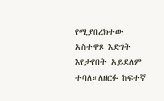የሚያበረክተው አስተዋጾ እድገት እየታየበት አይደለም ተባለ።ለዘርፉ ከፍተኛ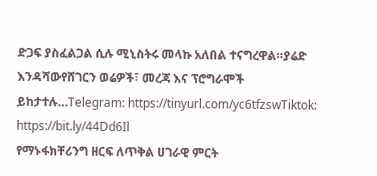ድጋፍ ያስፈልጋል ሲሉ ሚኒስትሩ መላኩ አለበል ተናግረዋል።ያሬድ እንዳሻውየሸገርን ወሬዎች፣ መረጃ እና ፕሮግራሞች ይከታተሉ…Telegram: https://tinyurl.com/yc6tfzswTiktok: https://bit.ly/44Dd6Il
የማኑፋክቸሪንግ ዘርፍ ለጥቅል ሀገራዊ ምርት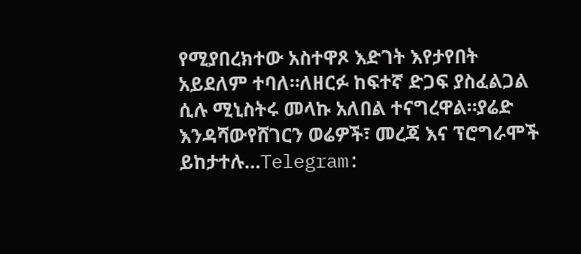የሚያበረክተው አስተዋጾ እድገት እየታየበት አይደለም ተባለ።ለዘርፉ ከፍተኛ ድጋፍ ያስፈልጋል ሲሉ ሚኒስትሩ መላኩ አለበል ተናግረዋል።ያሬድ እንዳሻውየሸገርን ወሬዎች፣ መረጃ እና ፕሮግራሞች ይከታተሉ…Telegram: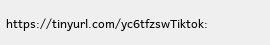https://tinyurl.com/yc6tfzswTiktok: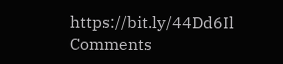https://bit.ly/44Dd6Il
Comments